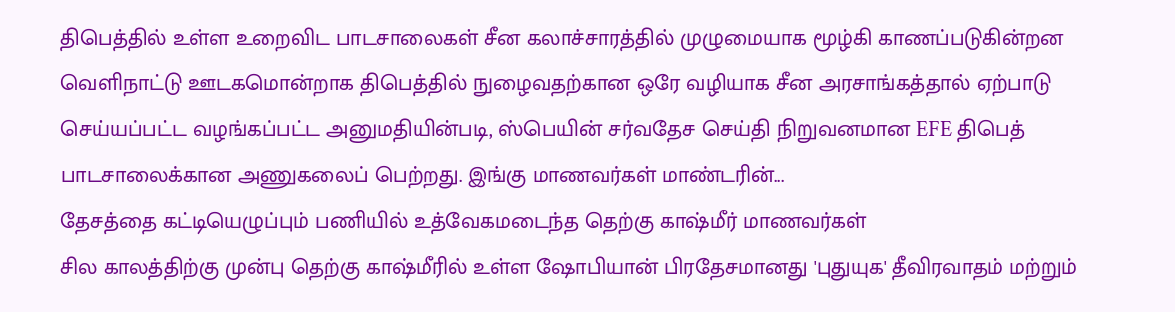திபெத்தில் உள்ள உறைவிட பாடசாலைகள் சீன கலாச்சாரத்தில் முழுமையாக மூழ்கி காணப்படுகின்றன
வெளிநாட்டு ஊடகமொன்றாக திபெத்தில் நுழைவதற்கான ஒரே வழியாக சீன அரசாங்கத்தால் ஏற்பாடு செய்யப்பட்ட வழங்கப்பட்ட அனுமதியின்படி, ஸ்பெயின் சர்வதேச செய்தி நிறுவனமான EFE திபெத் பாடசாலைக்கான அணுகலைப் பெற்றது. இங்கு மாணவர்கள் மாண்டரின்...
தேசத்தை கட்டியெழுப்பும் பணியில் உத்வேகமடைந்த தெற்கு காஷ்மீர் மாணவர்கள்
சில காலத்திற்கு முன்பு தெற்கு காஷ்மீரில் உள்ள ஷோபியான் பிரதேசமானது 'புதுயுக' தீவிரவாதம் மற்றும்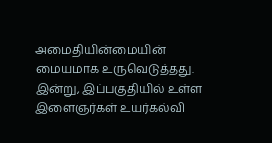அமைதியின்மையின் மையமாக உருவெடுத்தது. இன்று, இப்பகுதியில் உள்ள இளைஞர்கள் உயர்கல்வி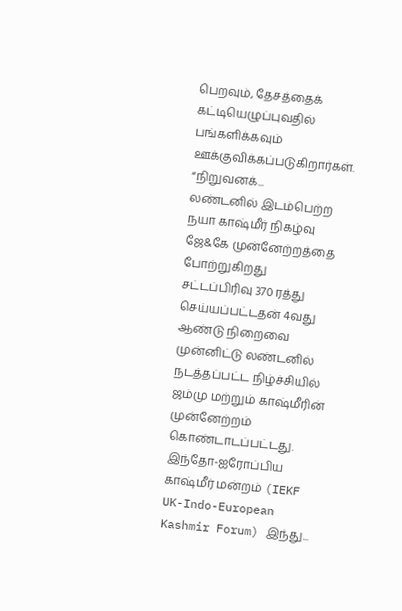பெறவும், தேசத்தைக் கட்டியெழுப்புவதில் பங்களிக்கவும் ஊக்குவிக்கப்படுகிறார்கள்.
“நிறுவனக்...
லண்டனில் இடம்பெற்ற நயா காஷ்மீர் நிகழ்வு ஜே&கே முன்னேற்றத்தை போற்றுகிறது
சட்டப்பிரிவு 370 ரத்து செய்யப்பட்டதன் 4வது ஆண்டு நிறைவை முன்னிட்டு லண்டனில் நடத்தப்பட்ட நிழ்ச்சியில் ஜம்மு மற்றும் காஷ்மீரின் முன்னேற்றம் கொண்டாடப்பட்டது. இந்தோ-ஐரோப்பிய காஷ்மீர் மன்றம் (IEKF UK-Indo-European Kashmir Forum) இந்து...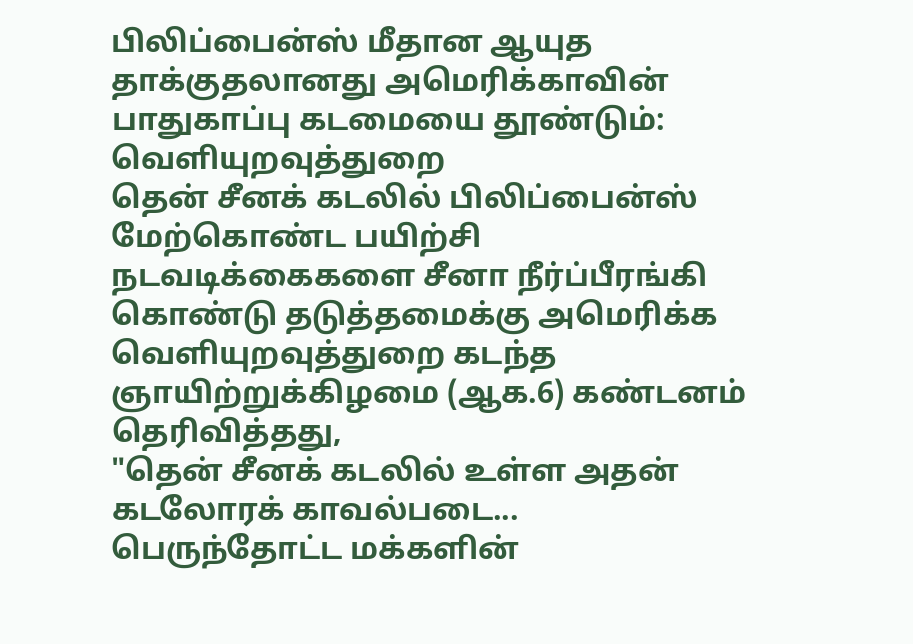பிலிப்பைன்ஸ் மீதான ஆயுத தாக்குதலானது அமெரிக்காவின் பாதுகாப்பு கடமையை தூண்டும்: வெளியுறவுத்துறை
தென் சீனக் கடலில் பிலிப்பைன்ஸ் மேற்கொண்ட பயிற்சி நடவடிக்கைகளை சீனா நீர்ப்பீரங்கி கொண்டு தடுத்தமைக்கு அமெரிக்க வெளியுறவுத்துறை கடந்த ஞாயிற்றுக்கிழமை (ஆக.6) கண்டனம் தெரிவித்தது,
"தென் சீனக் கடலில் உள்ள அதன் கடலோரக் காவல்படை...
பெருந்தோட்ட மக்களின்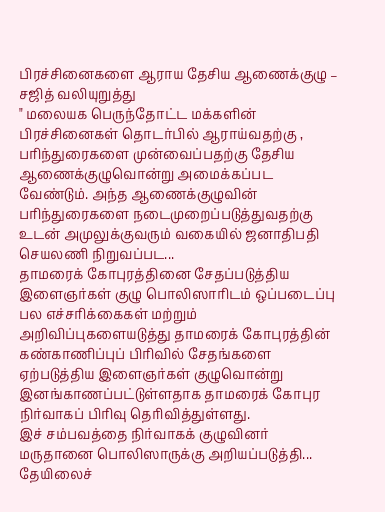பிரச்சினைகளை ஆராய தேசிய ஆணைக்குழு – சஜித் வலியுறுத்து
" மலையக பெருந்தோட்ட மக்களின் பிரச்சினைகள் தொடர்பில் ஆராய்வதற்கு , பரிந்துரைகளை முன்வைப்பதற்கு தேசிய ஆணைக்குழுவொன்று அமைக்கப்பட வேண்டும். அந்த ஆணைக்குழுவின் பரிந்துரைகளை நடைமுறைப்படுத்துவதற்கு உடன் அமுலுக்குவரும் வகையில் ஜனாதிபதி செயலணி நிறுவப்பட...
தாமரைக் கோபுரத்தினை சேதப்படுத்திய இளைஞர்கள் குழு பொலிஸாரிடம் ஒப்படைப்பு
பல எச்சரிக்கைகள் மற்றும் அறிவிப்புகளையடுத்து தாமரைக் கோபுரத்தின் கண்காணிப்புப் பிரிவில் சேதங்களை ஏற்படுத்திய இளைஞர்கள் குழுவொன்று இனங்காணப்பட்டுள்ளதாக தாமரைக் கோபுர நிர்வாகப் பிரிவு தெரிவித்துள்ளது.
இச் சம்பவத்தை நிர்வாகக் குழுவினர் மருதானை பொலிஸாருக்கு அறியப்படுத்தி...
தேயிலைச்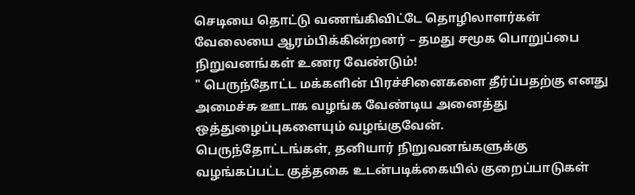செடியை தொட்டு வணங்கிவிட்டே தொழிலாளர்கள் வேலையை ஆரம்பிக்கின்றனர் – தமது சமூக பொறுப்பை நிறுவனங்கள் உணர வேண்டும்!
" பெருந்தோட்ட மக்களின் பிரச்சினைகளை தீர்ப்பதற்கு எனது அமைச்சு ஊடாக வழங்க வேண்டிய அனைத்து ஒத்துழைப்புகளையும் வழங்குவேன்.
பெருந்தோட்டங்கள், தனியார் நிறுவனங்களுக்கு வழங்கப்பட்ட குத்தகை உடன்படிக்கையில் குறைப்பாடுகள்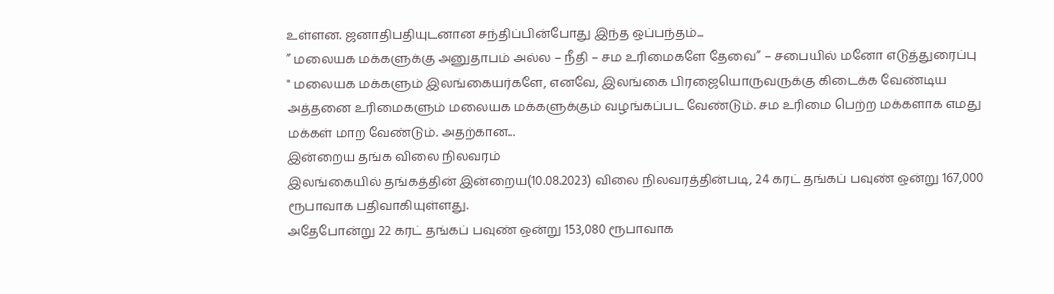உள்ளன. ஜனாதிபதியுடனான சந்திப்பின்போது இந்த ஒப்பந்தம்...
” மலையக மக்களுக்கு அனுதாபம் அல்ல – நீதி – சம உரிமைகளே தேவை” – சபையில் மனோ எடுத்துரைப்பு
" மலையக மக்களும் இலங்கையர்களே, எனவே, இலங்கை பிரஜையொருவருக்கு கிடைக்க வேண்டிய அத்தனை உரிமைகளும் மலையக மக்களுக்கும் வழங்கப்பட வேண்டும். சம உரிமை பெற்ற மக்களாக எமது மக்கள் மாற வேண்டும். அதற்கான...
இன்றைய தங்க விலை நிலவரம்
இலங்கையில் தங்கத்தின் இன்றைய(10.08.2023) விலை நிலவரத்தின்படி, 24 கரட் தங்கப் பவுண் ஒன்று 167,000 ரூபாவாக பதிவாகியுள்ளது.
அதேபோன்று 22 கரட் தங்கப் பவுண் ஒன்று 153,080 ரூபாவாக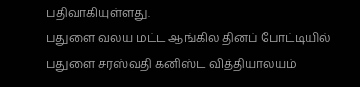பதிவாகியுள்ளது.
பதுளை வலய மட்ட ஆங்கில தினப் போட்டியில் பதுளை சரஸ்வதி கனிஸ்ட வித்தியாலயம்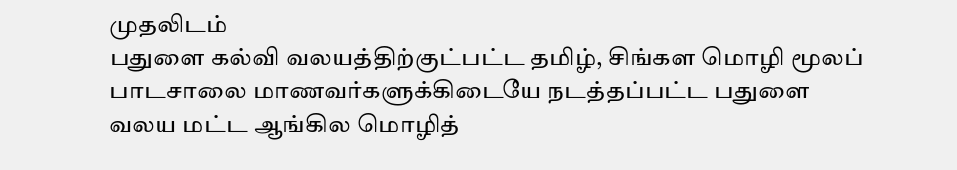முதலிடம்
பதுளை கல்வி வலயத்திற்குட்பட்ட தமிழ், சிங்கள மொழி மூலப் பாடசாலை மாணவர்களுக்கிடையே நடத்தப்பட்ட பதுளை வலய மட்ட ஆங்கில மொழித்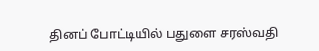தினப் போட்டியில் பதுளை சரஸ்வதி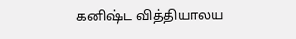கனிஷ்ட வித்தியாலய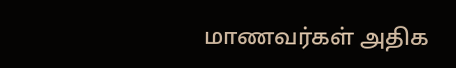மாணவர்கள் அதிக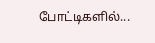போட்டிகளில்...